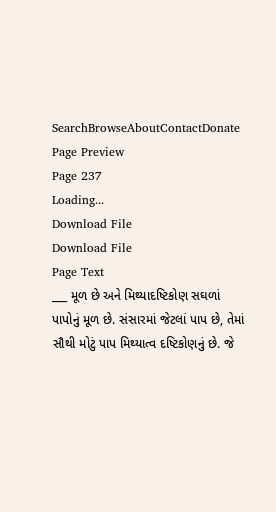SearchBrowseAboutContactDonate
Page Preview
Page 237
Loading...
Download File
Download File
Page Text
___ મૂળ છે અને મિથ્યાદષ્ટિકોણ સઘળાં પાપોનું મૂળ છે. સંસારમાં જેટલાં પાપ છે, તેમાં સૌથી મોટું પાપ મિથ્યાત્વ દષ્ટિકોણનું છે. જે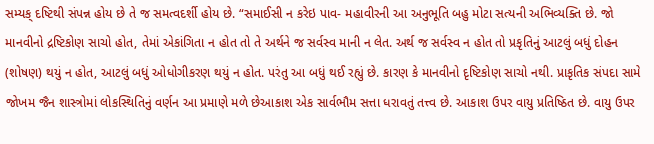સમ્યક્ દષ્ટિથી સંપન્ન હોય છે તે જ સમત્વદર્શી હોય છે. “સમાઈસી ન કરેઇ પાવ- મહાવીરની આ અનુભૂતિ બહુ મોટા સત્યની અભિવ્યક્તિ છે. જો માનવીનો દ્રષ્ટિકોણ સાચો હોત, તેમાં એકાંગિતા ન હોત તો તે અર્થને જ સર્વસ્વ માની ન લેત. અર્થ જ સર્વસ્વ ન હોત તો પ્રકૃતિનું આટલું બધું દોહન (શોષણ) થયું ન હોત, આટલું બધું ઓધોગીકરણ થયું ન હોત. પરંતુ આ બધું થઈ રહ્યું છે. કારણ કે માનવીનો દૃષ્ટિકોણ સાચો નથી. પ્રાકૃતિક સંપદા સામે જોખમ જૈન શાસ્ત્રોમાં લોકસ્થિતિનું વર્ણન આ પ્રમાણે મળે છેઆકાશ એક સાર્વભૌમ સત્તા ધરાવતું તત્ત્વ છે. આકાશ ઉપર વાયુ પ્રતિષ્ઠિત છે. વાયુ ઉપર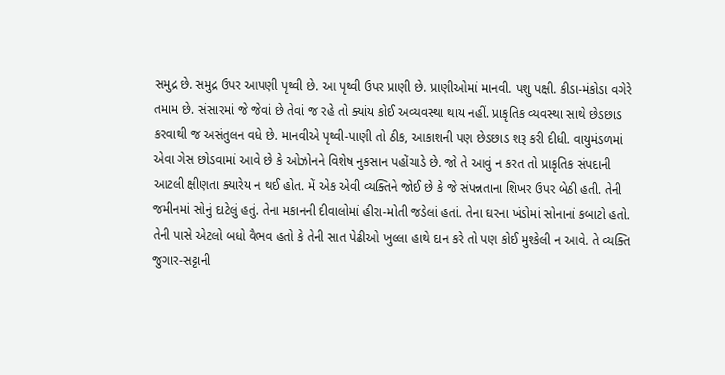સમુદ્ર છે. સમુદ્ર ઉપર આપણી પૃથ્વી છે. આ પૃથ્વી ઉપર પ્રાણી છે. પ્રાણીઓમાં માનવી. પશુ પક્ષી. કીડા-મંકોડા વગેરે તમામ છે. સંસારમાં જે જેવાં છે તેવાં જ રહે તો ક્યાંય કોઈ અવ્યવસ્થા થાય નહીં. પ્રાકૃતિક વ્યવસ્થા સાથે છેડછાડ કરવાથી જ અસંતુલન વધે છે. માનવીએ પૃથ્વી-પાણી તો ઠીક, આકાશની પણ છેડછાડ શરૂ કરી દીધી. વાયુમંડળમાં એવા ગેસ છોડવામાં આવે છે કે ઓઝોનને વિશેષ નુકસાન પહોંચાડે છે. જો તે આવું ન કરત તો પ્રાકૃતિક સંપદાની આટલી ક્ષીણતા ક્યારેય ન થઈ હોત. મેં એક એવી વ્યક્તિને જોઈ છે કે જે સંપન્નતાના શિખર ઉપર બેઠી હતી. તેની જમીનમાં સોનું દાટેલું હતું. તેના મકાનની દીવાલોમાં હીરા-મોતી જડેલાં હતાં. તેના ઘરના ખંડોમાં સોનાનાં કબાટો હતો. તેની પાસે એટલો બધો વૈભવ હતો કે તેની સાત પેઢીઓ ખુલ્લા હાથે દાન કરે તો પણ કોઈ મુશ્કેલી ન આવે. તે વ્યક્તિ જુગાર-સટ્ટાની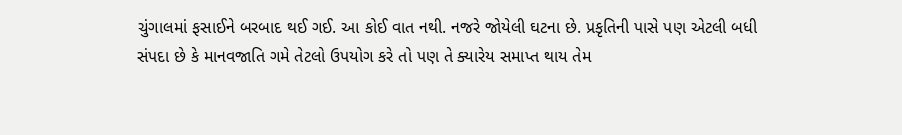ચુંગાલમાં ફસાઈને બરબાદ થઈ ગઈ. આ કોઈ વાત નથી. નજરે જોયેલી ઘટના છે. પ્રકૃતિની પાસે પણ એટલી બધી સંપદા છે કે માનવજાતિ ગમે તેટલો ઉપયોગ કરે તો પણ તે ક્યારેય સમાપ્ત થાય તેમ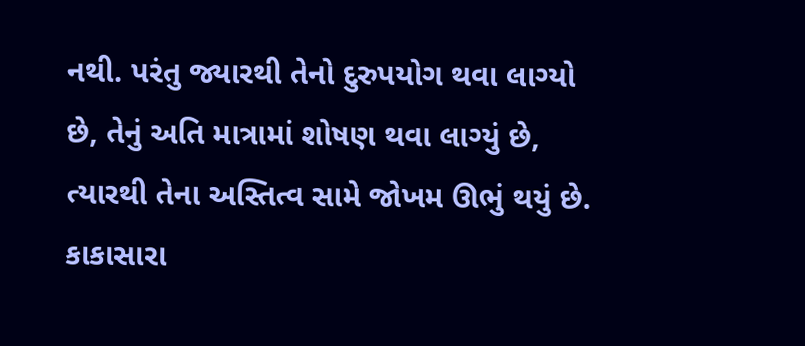નથી. પરંતુ જ્યારથી તેનો દુરુપયોગ થવા લાગ્યો છે, તેનું અતિ માત્રામાં શોષણ થવા લાગ્યું છે, ત્યારથી તેના અસ્તિત્વ સામે જોખમ ઊભું થયું છે. કાકાસારા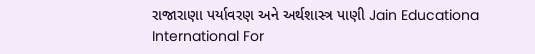રાજારાણા પર્યાવરણ અને અર્થશાસ્ત્ર પાણી Jain Educationa International For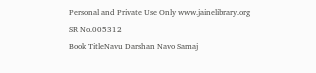Personal and Private Use Only www.jainelibrary.org
SR No.005312
Book TitleNavu Darshan Navo Samaj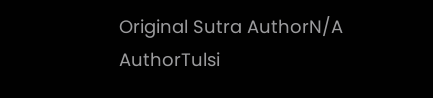Original Sutra AuthorN/A
AuthorTulsi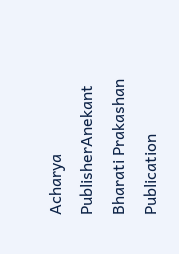Acharya
PublisherAnekant Bharati Prakashan
Publication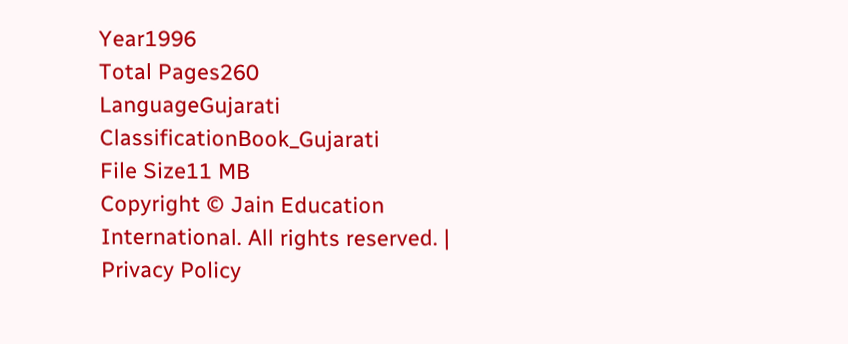Year1996
Total Pages260
LanguageGujarati
ClassificationBook_Gujarati
File Size11 MB
Copyright © Jain Education International. All rights reserved. | Privacy Policy